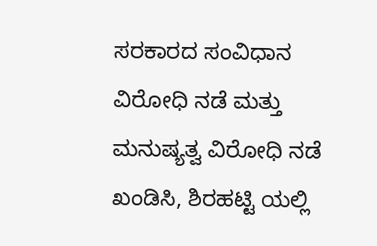ಸರಕಾರದ ಸಂವಿಧಾನ ವಿರೋಧಿ ನಡೆ ಮತ್ತು ಮನುಷ್ಯತ್ವ ವಿರೋಧಿ ನಡೆ ಖಂಡಿಸಿ, ಶಿರಹಟ್ಟಿ ಯಲ್ಲಿ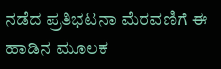ನಡೆದ ಪ್ರತಿಭಟನಾ ಮೆರವಣಿಗೆ ಈ ಹಾಡಿನ ಮೂಲಕ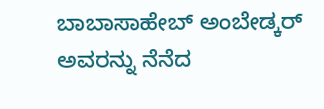ಬಾಬಾಸಾಹೇಬ್ ಅಂಬೇಡ್ಕರ್ ಅವರನ್ನು ನೆನೆದ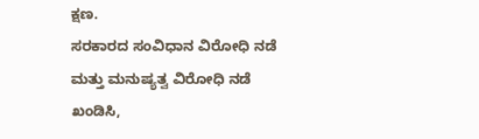ಕ್ಷಣ.
ಸರಕಾರದ ಸಂವಿಧಾನ ವಿರೋಧಿ ನಡೆ ಮತ್ತು ಮನುಷ್ಯತ್ವ ವಿರೋಧಿ ನಡೆ ಖಂಡಿಸಿ,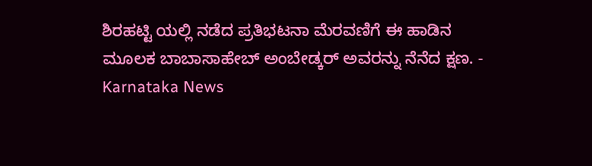ಶಿರಹಟ್ಟಿ ಯಲ್ಲಿ ನಡೆದ ಪ್ರತಿಭಟನಾ ಮೆರವಣಿಗೆ ಈ ಹಾಡಿನ ಮೂಲಕ ಬಾಬಾಸಾಹೇಬ್ ಅಂಬೇಡ್ಕರ್ ಅವರನ್ನು ನೆನೆದ ಕ್ಷಣ. - Karnataka News